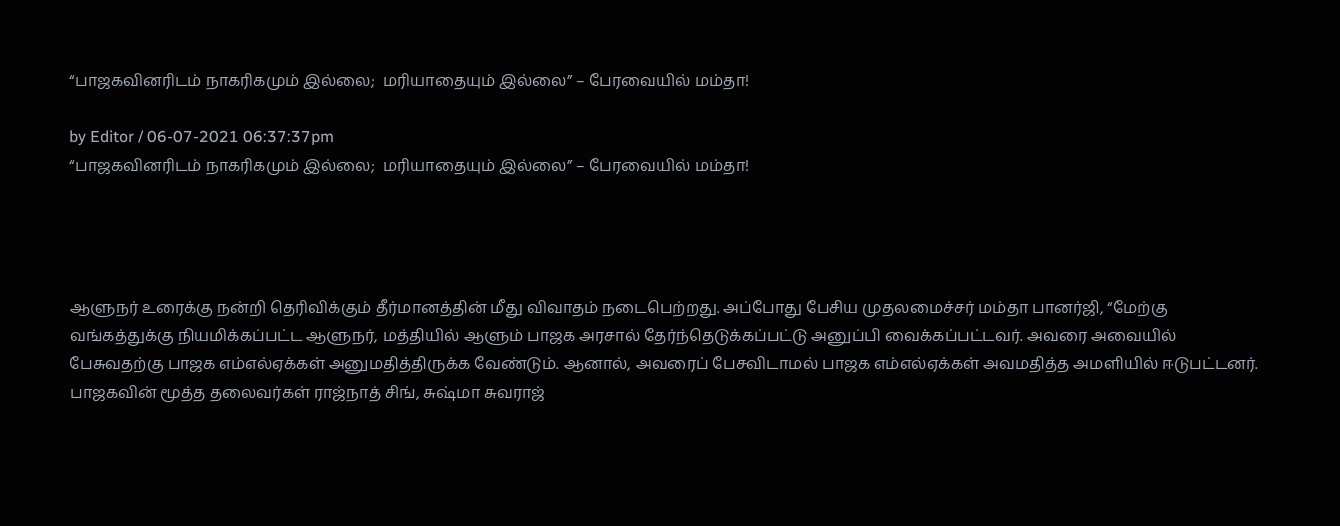“பாஜகவினரிடம் நாகரிகமும் இல்லை;  மரியாதையும் இல்லை” – பேரவையில் மம்தா!

by Editor / 06-07-2021 06:37:37pm
“பாஜகவினரிடம் நாகரிகமும் இல்லை;  மரியாதையும் இல்லை” – பேரவையில் மம்தா!




ஆளுநர் உரைக்கு நன்றி தெரிவிக்கும் தீர்மானத்தின் மீது விவாதம் நடைபெற்றது. அப்போது பேசிய முதலமைச்சர் மம்தா பானர்ஜி, “மேற்கு வங்கத்துக்கு நியமிக்கப்பட்ட ஆளுநர், மத்தியில் ஆளும் பாஜக அரசால் தேர்ந்தெடுக்கப்பட்டு அனுப்பி வைக்கப்பட்டவர். அவரை அவையில் பேசுவதற்கு பாஜக எம்எல்ஏக்கள் அனுமதித்திருக்க வேண்டும். ஆனால், அவரைப் பேசவிடாமல் பாஜக எம்எல்ஏக்கள் அவமதித்த அமளியில் ஈடுபட்டனர்.
பாஜகவின் மூத்த தலைவர்கள் ராஜ்நாத் சிங், சுஷ்மா சுவராஜ்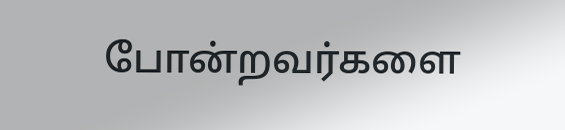போன்றவர்களை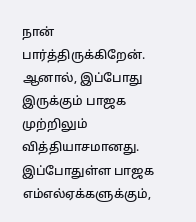நான் பார்த்திருக்கிறேன். ஆனால், இப்போது இருக்கும் பாஜக முற்றிலும் வித்தியாசமானது. இப்போதுள்ள பாஜக எம்எல்ஏக்களுக்கும்,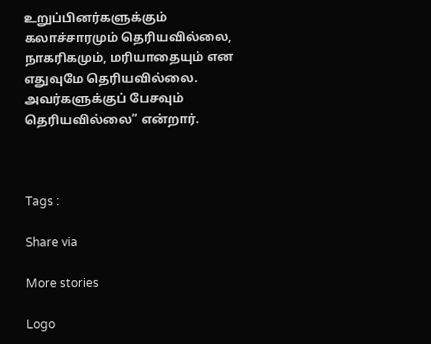உறுப்பினர்களுக்கும் கலாச்சாரமும் தெரியவில்லை, நாகரிகமும், மரியாதையும் என எதுவுமே தெரியவில்லை. அவர்களுக்குப் பேசவும் தெரியவில்லை” என்றார்.



Tags :

Share via

More stories

Logo